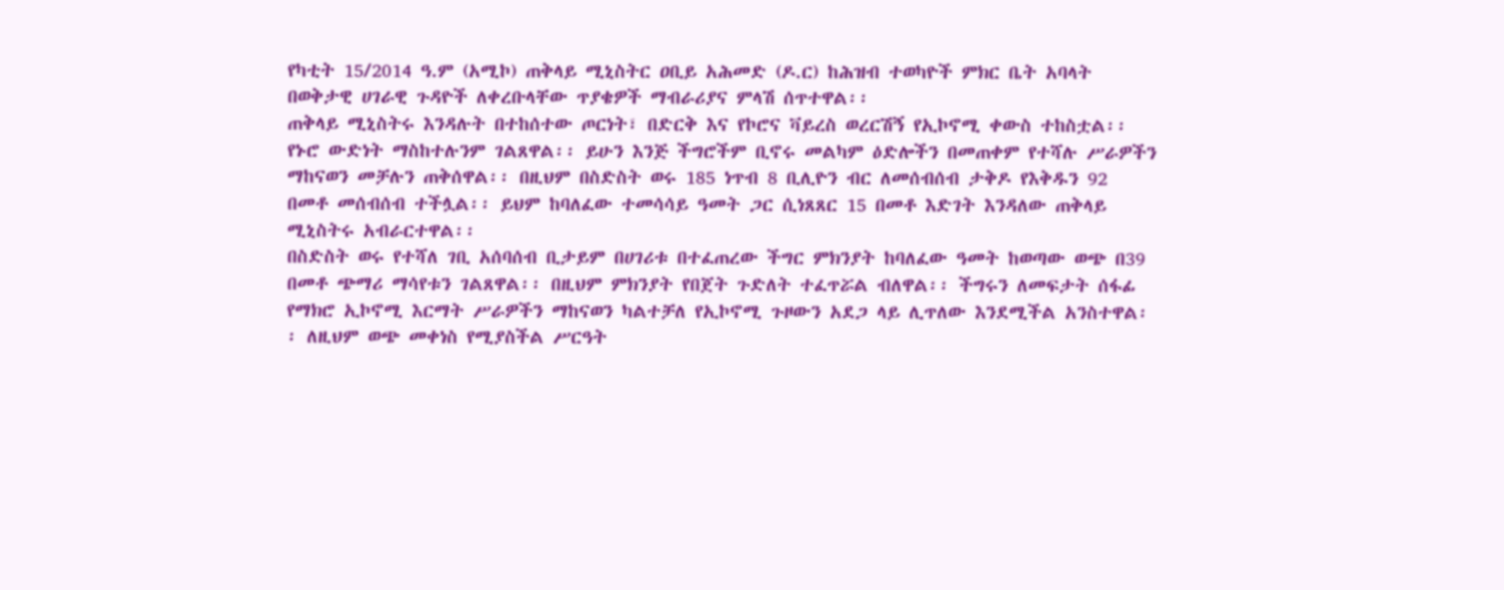የካቲት 15/2014 ዓ.ም (አሚኮ) ጠቅላይ ሚኒስትር ዐቢይ አሕመድ (ዶ.ር) ከሕዝብ ተወካዮች ምክር ቤት አባላት በወቅታዊ ሀገራዊ ጉዳዮች ለቀረቡላቸው ጥያቄዎች ማብራሪያና ምላሽ ሰጥተዋል፡፡
ጠቅላይ ሚኒስትሩ እንዳሉት በተከሰተው ጦርነት፣ በድርቅ እና የኮሮና ቫይረስ ወረርሽኝ የኢኮኖሚ ቀውስ ተከስቷል፡፡ የኑሮ ውድነት ማስከተሉንም ገልጸዋል፡፡ ይሁን እንጅ ችግሮችም ቢኖሩ መልካም ዕድሎችን በመጠቀም የተሻሉ ሥራዎችን ማከናወን መቻሉን ጠቅሰዋል፡፡ በዚህም በስድስት ወሩ 185 ነጥብ 8 ቢሊዮን ብር ለመሰብሰብ ታቅዶ የእቅዱን 92 በመቶ መሰብሰብ ተችሏል፡፡ ይህም ከባለፈው ተመሳሳይ ዓመት ጋር ሲነጸጸር 15 በመቶ እድገት እንዳለው ጠቅላይ ሚኒስትሩ አብራርተዋል፡፡
በስድስት ወሩ የተሻለ ገቢ አሰባሰብ ቢታይም በሀገሪቱ በተፈጠረው ችግር ምክንያት ከባለፈው ዓመት ከወጣው ወጭ በ39 በመቶ ጭማሪ ማሳየቱን ገልጸዋል፡፡ በዚህም ምክንያት የበጀት ጉድለት ተፈጥሯል ብለዋል፡፡ ችግሩን ለመፍታት ሰፋፊ የማክሮ ኢኮኖሚ እርማት ሥራዎችን ማከናወን ካልተቻለ የኢኮኖሚ ጉዞውን አደጋ ላይ ሊጥለው እንደሚችል አንስተዋል፡፡ ለዚህም ወጭ መቀነስ የሚያስችል ሥርዓት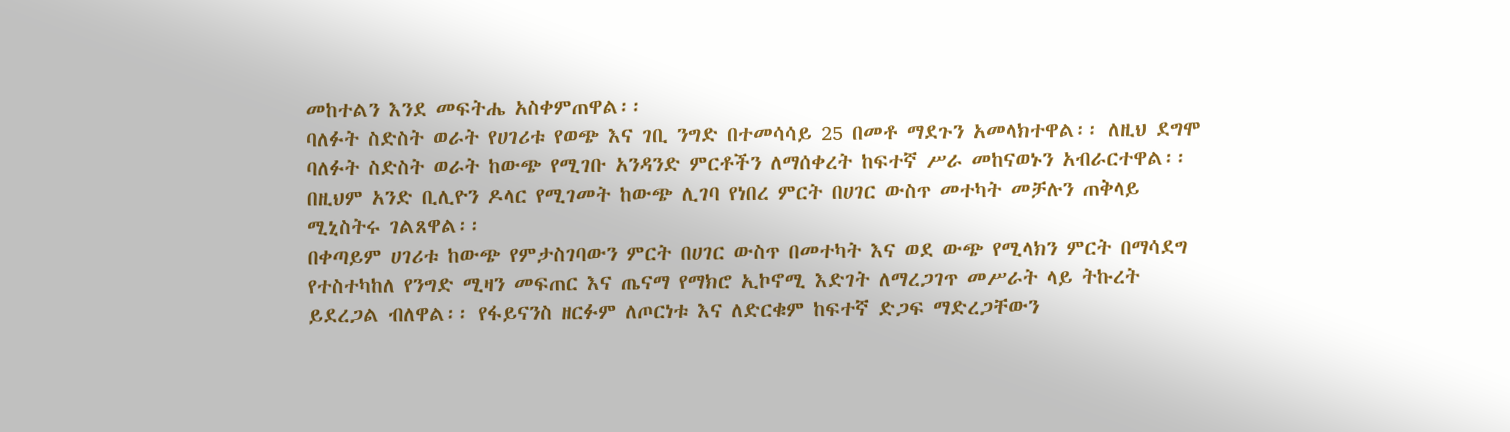መከተልን እንደ መፍትሔ አስቀምጠዋል፡፡
ባለፉት ስድስት ወራት የሀገሪቱ የወጭ እና ገቢ ንግድ በተመሳሳይ 25 በመቶ ማደጉን አመላክተዋል፡፡ ለዚህ ደግሞ ባለፉት ስድስት ወራት ከውጭ የሚገቡ አንዳንድ ምርቶችን ለማሰቀረት ከፍተኛ ሥራ መከናወኑን አብራርተዋል፡፡ በዚህም አንድ ቢሊዮን ዶላር የሚገመት ከውጭ ሊገባ የነበረ ምርት በሀገር ውስጥ መተካት መቻሉን ጠቅላይ ሚኒስትሩ ገልጸዋል፡፡
በቀጣይም ሀገሪቱ ከውጭ የምታስገባውን ምርት በሀገር ውስጥ በመተካት እና ወደ ውጭ የሚላክን ምርት በማሳደግ የተስተካከለ የንግድ ሚዛን መፍጠር እና ጤናማ የማክሮ ኢኮኖሚ እድገት ለማረጋገጥ መሥራት ላይ ትኩረት ይደረጋል ብለዋል፡፡ የፋይናንስ ዘርፉም ለጦርነቱ እና ለድርቁም ከፍተኛ ድጋፍ ማድረጋቸውን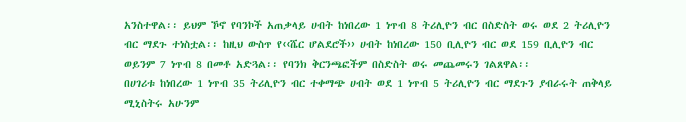አንስተዋል፡፡ ይህም ኾኖ የባንኮች አጠቃላይ ሀብት ከነበረው 1 ነጥብ 8 ትሪሊዮን ብር በስድስት ወሩ ወደ 2 ትሪሊዮን ብር ማደጉ ተነስቷል፡፡ ከዚህ ውስጥ የ‹‹ሼር ሆልደሮች›› ሀብት ከነበረው 150 ቢሊዮን ብር ወደ 159 ቢሊዮን ብር ወይንም 7 ነጥብ 8 በመቶ አድጓል፡፡ የባንክ ቅርንጫፎችም በስድስት ወሩ መጨመሩን ገልጸዋል፡፡
በሀገሪቱ ከነበረው 1 ነጥብ 35 ትሪሊዮን ብር ተቀማጭ ሀብት ወደ 1 ነጥብ 5 ትሪሊዮን ብር ማደጉን ያብራሩት ጠቅላይ ሚኒስትሩ አሁንም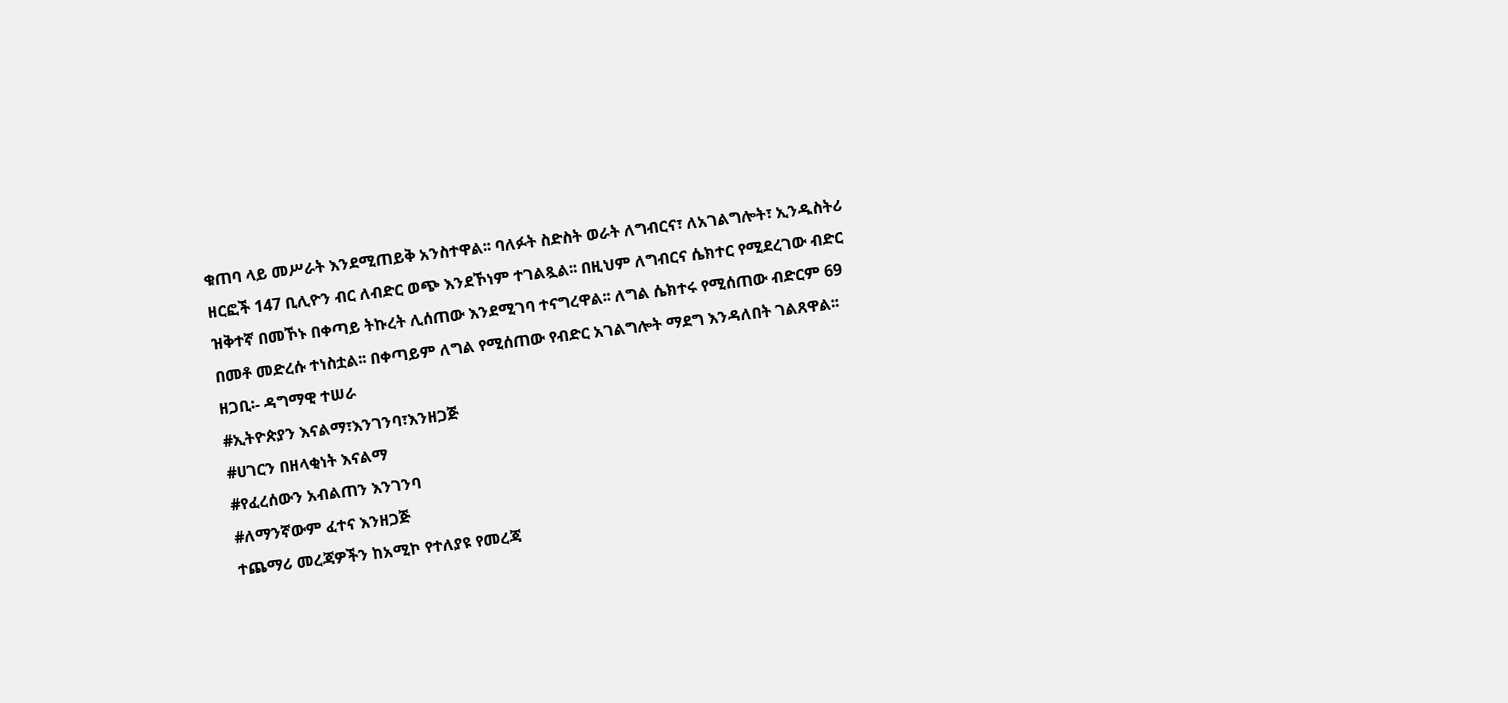ቁጠባ ላይ መሥራት እንደሚጠይቅ አንስተዋል፡፡ ባለፉት ስድስት ወራት ለግብርና፣ ለአገልግሎት፣ ኢንዱስትሪ ዘርፎች 147 ቢሊዮን ብር ለብድር ወጭ እንደኾነም ተገልጿል፡፡ በዚህም ለግብርና ሴክተር የሚደረገው ብድር ዝቅተኛ በመኾኑ በቀጣይ ትኩረት ሊሰጠው እንደሚገባ ተናግረዋል፡፡ ለግል ሴክተሩ የሚሰጠው ብድርም 69 በመቶ መድረሱ ተነስቷል፡፡ በቀጣይም ለግል የሚሰጠው የብድር አገልግሎት ማደግ እንዳለበት ገልጸዋል፡፡
ዘጋቢ፡- ዳግማዊ ተሠራ
#ኢትዮጵያን እናልማ፣እንገንባ፣እንዘጋጅ
#ሀገርን በዘላቂነት እናልማ
#የፈረሰውን አብልጠን እንገንባ
#ለማንኛውም ፈተና እንዘጋጅ
ተጨማሪ መረጃዎችን ከአሚኮ የተለያዩ የመረጃ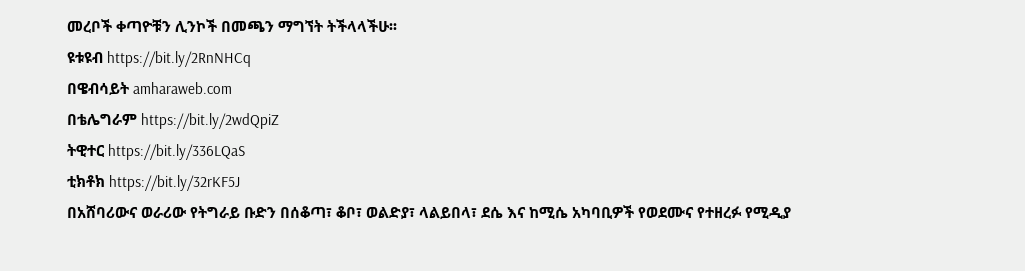መረቦች ቀጣዮቹን ሊንኮች በመጫን ማግኘት ትችላላችሁ፡፡
ዩቱዩብ https://bit.ly/2RnNHCq
በዌብሳይት amharaweb.com
በቴሌግራም https://bit.ly/2wdQpiZ
ትዊተር https://bit.ly/336LQaS
ቲክቶክ https://bit.ly/32rKF5J
በአሸባሪውና ወራሪው የትግራይ ቡድን በሰቆጣ፣ ቆቦ፣ ወልድያ፣ ላልይበላ፣ ደሴ እና ከሚሴ አካባቢዎች የወደሙና የተዘረፉ የሚዲያ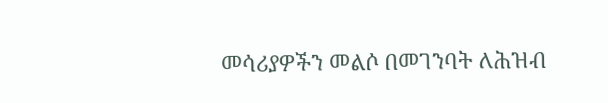መሳሪያዎችን መልሶ በመገንባት ለሕዝብ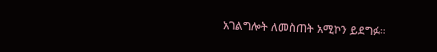አገልግሎት ለመስጠት አሚኮን ይደግፉ።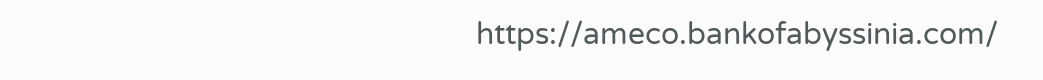https://ameco.bankofabyssinia.com/